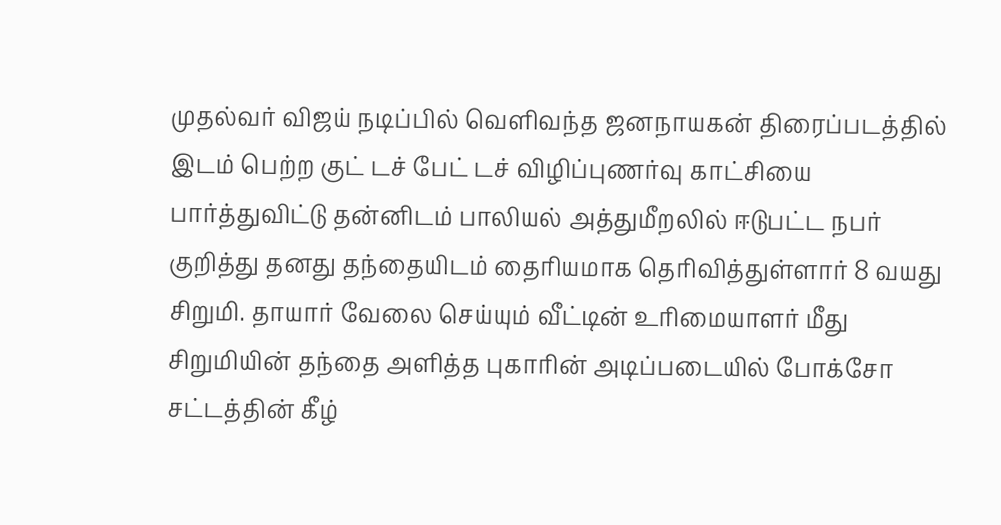முதல்வர் விஜய் நடிப்பில் வெளிவந்த ஜனநாயகன் திரைப்படத்தில் இடம் பெற்ற குட் டச் பேட் டச் விழிப்புணர்வு காட்சியை பார்த்துவிட்டு தன்னிடம் பாலியல் அத்துமீறலில் ஈடுபட்ட நபர் குறித்து தனது தந்தையிடம் தைரியமாக தெரிவித்துள்ளார் 8 வயது சிறுமி. தாயார் வேலை செய்யும் வீட்டின் உரிமையாளர் மீது சிறுமியின் தந்தை அளித்த புகாரின் அடிப்படையில் போக்சோ சட்டத்தின் கீழ்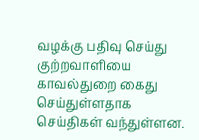வழக்கு பதிவு செய்து குற்றவாளியை காவல்துறை கைது செய்துள்ளதாக செய்திகள் வந்துள்ளன.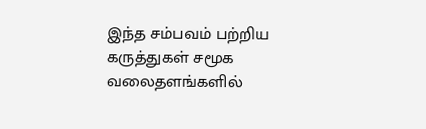இந்த சம்பவம் பற்றிய கருத்துகள் சமூக வலைதளங்களில்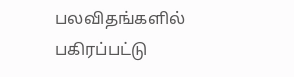பலவிதங்களில் பகிரப்பட்டு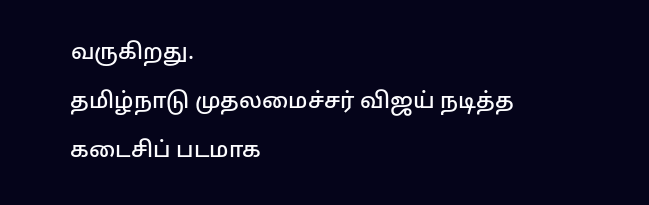வருகிறது.
தமிழ்நாடு முதலமைச்சர் விஜய் நடித்த கடைசிப் படமாக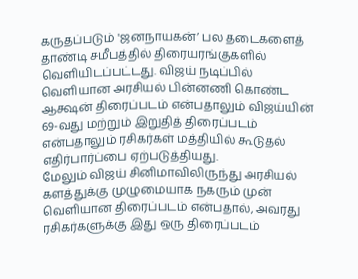கருதப்படும் 'ஜனநாயகன்’ பல தடைகளைத் தாண்டி சமீபத்தில் திரையரங்குகளில் வெளியிடப்பட்டது. விஜய் நடிப்பில் வெளியான அரசியல் பின்னணி கொண்ட ஆக்ஷன் திரைப்படம் என்பதாலும் விஜய்யின் 69-வது மற்றும் இறுதித் திரைப்படம் என்பதாலும் ரசிகர்கள் மத்தியில் கூடுதல் எதிர்பார்ப்பை ஏற்படுத்தியது.
மேலும் விஜய் சினிமாவிலிருந்து அரசியல் களத்துக்கு முழுமையாக நகரும் முன் வெளியான திரைப்படம் என்பதால், அவரது ரசிகர்களுக்கு இது ஒரு திரைப்படம்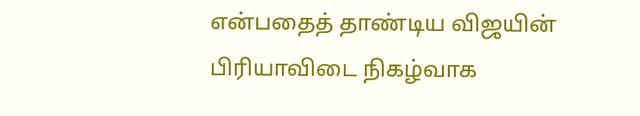என்பதைத் தாண்டிய விஜயின் பிரியாவிடை நிகழ்வாக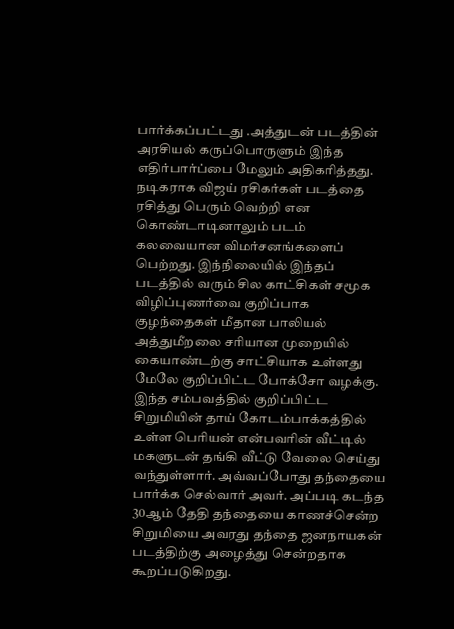பார்க்கப்பட்டது .அத்துடன் படத்தின் அரசியல் கருப்பொருளும் இந்த எதிர்பார்ப்பை மேலும் அதிகரித்தது.
நடிகராக விஜய் ரசிகர்கள் படத்தை ரசித்து பெரும் வெற்றி என கொண்டாடினாலும் படம் கலவையான விமர்சனங்களைப் பெற்றது. இந்நிலையில் இந்தப் படத்தில் வரும் சில காட்சிகள் சமூக விழிப்புணர்வை குறிப்பாக குழந்தைகள் மீதான பாலியல் அத்துமீறலை சரியான முறையில் கையாண்டற்கு சாட்சியாக உள்ளது மேலே குறிப்பிட்ட போக்சோ வழக்கு.
இந்த சம்பவத்தில் குறிப்பிட்ட சிறுமியின் தாய் கோடம்பாக்கத்தில் உள்ள பெரியன் என்பவரின் வீட்டில் மகளுடன் தங்கி வீட்டு வேலை செய்து வந்துள்ளார். அவ்வப்போது தந்தையை பார்க்க செல்வார் அவர். அப்படி கடந்த 30ஆம் தேதி தந்தையை காணச்சென்ற சிறுமியை அவரது தந்தை ஜனநாயகன் படத்திற்கு அழைத்து சென்றதாக கூறப்படுகிறது.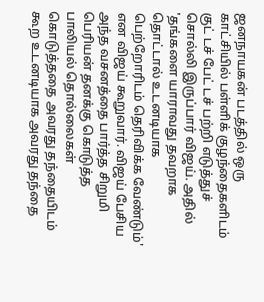ஜனநாயகன் படத்தில் ஒரு காட்சியில் பள்ளிக் குழந்தைகளிடம் குட் டச் பேட் டச் பற்றி எடுத்துச் சொல்லி இருப்பார் விஜய். அதில் 'தங்களை யாராவது தவறாக தொட்டால் உடனடியாக பெற்றோரிடம் தெரிவிக்க வேண்டும்' என விஜய் கூறுவார். விஜய் பேசிய அந்த வசனத்தை பார்த்த சிறுமி பெரியன் தனக்கு கொடுத்த பாலியல் தொல்லைகள் கொடுத்ததை அவரது தந்தையிடம் கூற உடனடியாக அவரது தந்தை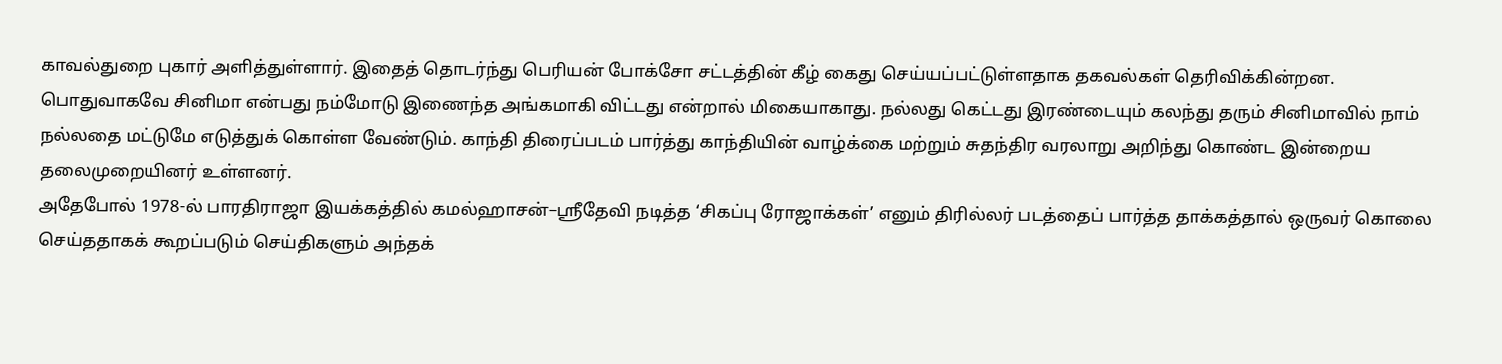காவல்துறை புகார் அளித்துள்ளார். இதைத் தொடர்ந்து பெரியன் போக்சோ சட்டத்தின் கீழ் கைது செய்யப்பட்டுள்ளதாக தகவல்கள் தெரிவிக்கின்றன.
பொதுவாகவே சினிமா என்பது நம்மோடு இணைந்த அங்கமாகி விட்டது என்றால் மிகையாகாது. நல்லது கெட்டது இரண்டையும் கலந்து தரும் சினிமாவில் நாம் நல்லதை மட்டுமே எடுத்துக் கொள்ள வேண்டும். காந்தி திரைப்படம் பார்த்து காந்தியின் வாழ்க்கை மற்றும் சுதந்திர வரலாறு அறிந்து கொண்ட இன்றைய தலைமுறையினர் உள்ளனர்.
அதேபோல் 1978-ல் பாரதிராஜா இயக்கத்தில் கமல்ஹாசன்–ஸ்ரீதேவி நடித்த ‘சிகப்பு ரோஜாக்கள்’ எனும் திரில்லர் படத்தைப் பார்த்த தாக்கத்தால் ஒருவர் கொலை செய்ததாகக் கூறப்படும் செய்திகளும் அந்தக்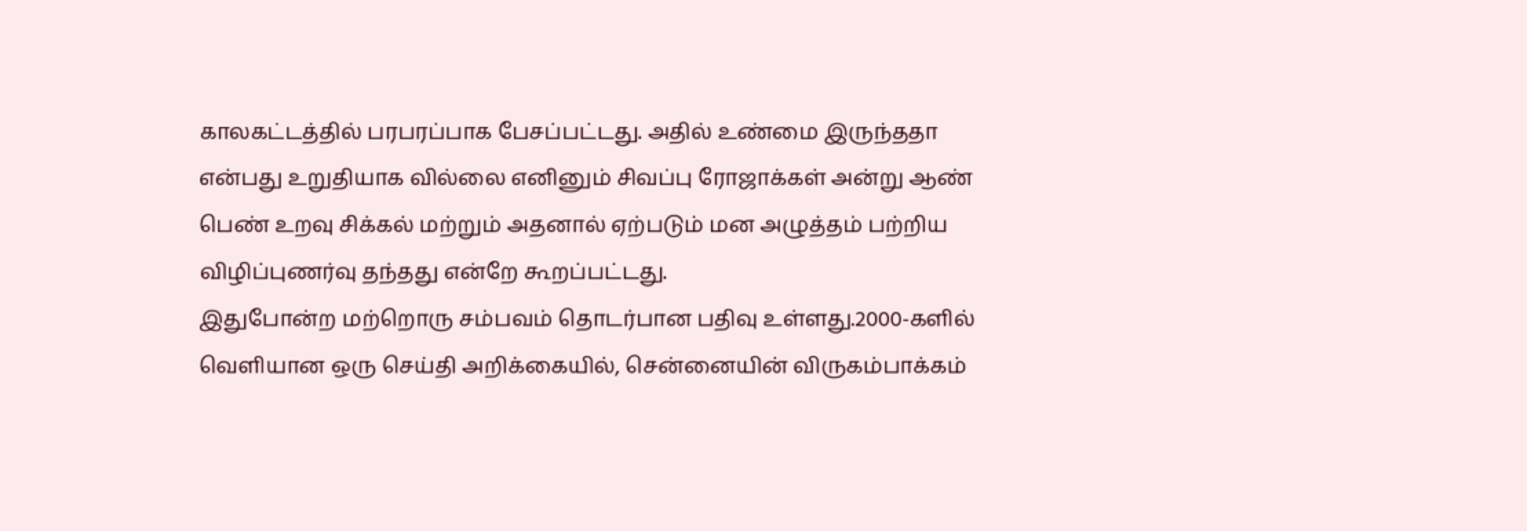காலகட்டத்தில் பரபரப்பாக பேசப்பட்டது. அதில் உண்மை இருந்ததா என்பது உறுதியாக வில்லை எனினும் சிவப்பு ரோஜாக்கள் அன்று ஆண் பெண் உறவு சிக்கல் மற்றும் அதனால் ஏற்படும் மன அழுத்தம் பற்றிய விழிப்புணர்வு தந்தது என்றே கூறப்பட்டது.
இதுபோன்ற மற்றொரு சம்பவம் தொடர்பான பதிவு உள்ளது.2000-களில் வெளியான ஒரு செய்தி அறிக்கையில், சென்னையின் விருகம்பாக்கம்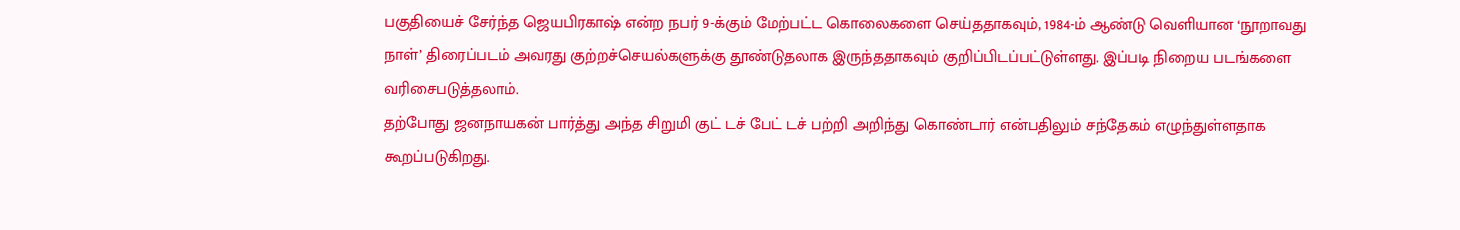பகுதியைச் சேர்ந்த ஜெயபிரகாஷ் என்ற நபர் 9-க்கும் மேற்பட்ட கொலைகளை செய்ததாகவும், 1984-ம் ஆண்டு வெளியான ‘நூறாவது நாள்’ திரைப்படம் அவரது குற்றச்செயல்களுக்கு தூண்டுதலாக இருந்ததாகவும் குறிப்பிடப்பட்டுள்ளது. இப்படி நிறைய படங்களை வரிசைபடுத்தலாம்.
தற்போது ஜனநாயகன் பார்த்து அந்த சிறுமி குட் டச் பேட் டச் பற்றி அறிந்து கொண்டார் என்பதிலும் சந்தேகம் எழுந்துள்ளதாக கூறப்படுகிறது.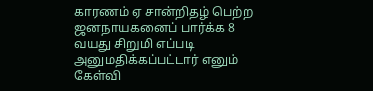காரணம் ஏ சான்றிதழ் பெற்ற ஜனநாயகனைப் பார்க்க 8 வயது சிறுமி எப்படி அனுமதிக்கப்பட்டார் எனும் கேள்வி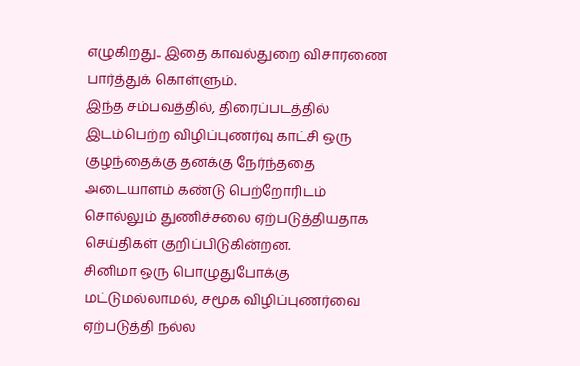எழுகிறது.. இதை காவல்துறை விசாரணை பார்த்துக் கொள்ளும்.
இந்த சம்பவத்தில், திரைப்படத்தில் இடம்பெற்ற விழிப்புணர்வு காட்சி ஒரு குழந்தைக்கு தனக்கு நேர்ந்ததை அடையாளம் கண்டு பெற்றோரிடம் சொல்லும் துணிச்சலை ஏற்படுத்தியதாக செய்திகள் குறிப்பிடுகின்றன.
சினிமா ஒரு பொழுதுபோக்கு மட்டுமல்லாமல், சமூக விழிப்புணர்வை ஏற்படுத்தி நல்ல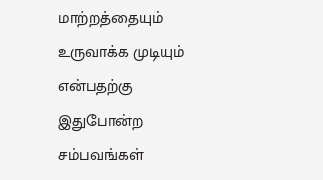மாற்றத்தையும் உருவாக்க முடியும் என்பதற்கு இதுபோன்ற சம்பவங்கள்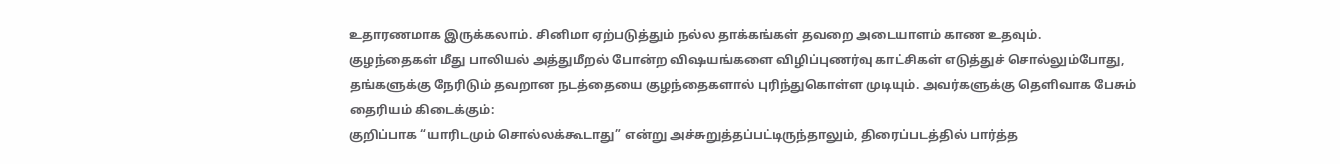உதாரணமாக இருக்கலாம். சினிமா ஏற்படுத்தும் நல்ல தாக்கங்கள் தவறை அடையாளம் காண உதவும்.
குழந்தைகள் மீது பாலியல் அத்துமீறல் போன்ற விஷயங்களை விழிப்புணர்வு காட்சிகள் எடுத்துச் சொல்லும்போது, தங்களுக்கு நேரிடும் தவறான நடத்தையை குழந்தைகளால் புரிந்துகொள்ள முடியும். அவர்களுக்கு தெளிவாக பேசும் தைரியம் கிடைக்கும்:
குறிப்பாக “யாரிடமும் சொல்லக்கூடாது” என்று அச்சுறுத்தப்பட்டிருந்தாலும், திரைப்படத்தில் பார்த்த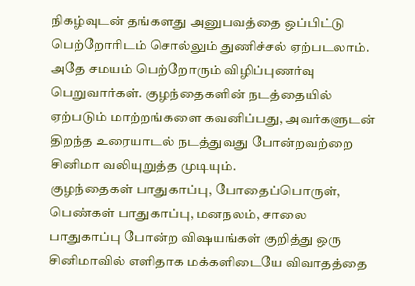நிகழ்வுடன் தங்களது அனுபவத்தை ஒப்பிட்டு பெற்றோரிடம் சொல்லும் துணிச்சல் ஏற்படலாம்.
அதே சமயம் பெற்றோரும் விழிப்புணர்வு பெறுவார்கள். குழந்தைகளின் நடத்தையில் ஏற்படும் மாற்றங்களை கவனிப்பது, அவர்களுடன் திறந்த உரையாடல் நடத்துவது போன்றவற்றை சினிமா வலியுறுத்த முடியும்.
குழந்தைகள் பாதுகாப்பு, போதைப்பொருள், பெண்கள் பாதுகாப்பு, மனநலம், சாலை பாதுகாப்பு போன்ற விஷயங்கள் குறித்து ஒரு சினிமாவில் எளிதாக மக்களிடையே விவாதத்தை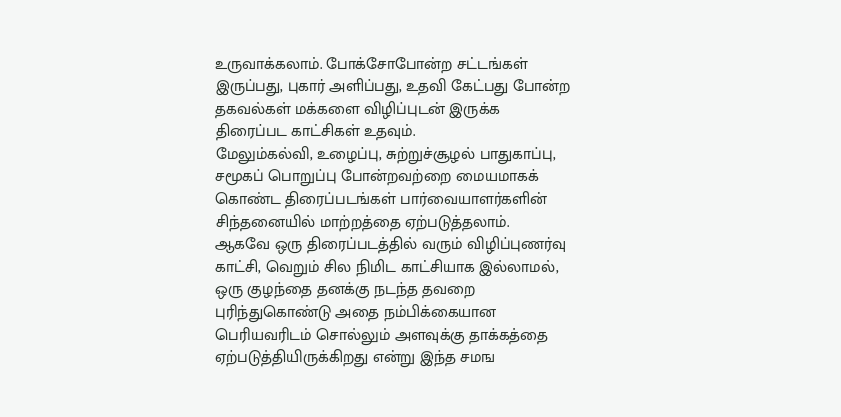உருவாக்கலாம். போக்சோபோன்ற சட்டங்கள் இருப்பது, புகார் அளிப்பது, உதவி கேட்பது போன்ற தகவல்கள் மக்களை விழிப்புடன் இருக்க திரைப்பட காட்சிகள் உதவும்.
மேலும்கல்வி, உழைப்பு, சுற்றுச்சூழல் பாதுகாப்பு, சமூகப் பொறுப்பு போன்றவற்றை மையமாகக் கொண்ட திரைப்படங்கள் பார்வையாளர்களின் சிந்தனையில் மாற்றத்தை ஏற்படுத்தலாம்.
ஆகவே ஒரு திரைப்படத்தில் வரும் விழிப்புணர்வு காட்சி, வெறும் சில நிமிட காட்சியாக இல்லாமல், ஒரு குழந்தை தனக்கு நடந்த தவறை புரிந்துகொண்டு அதை நம்பிக்கையான பெரியவரிடம் சொல்லும் அளவுக்கு தாக்கத்தை ஏற்படுத்தியிருக்கிறது என்று இந்த சமங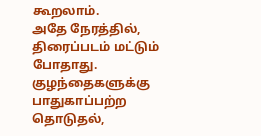கூறலாம்.
அதே நேரத்தில், திரைப்படம் மட்டும் போதாது. குழந்தைகளுக்கு பாதுகாப்பற்ற தொடுதல்,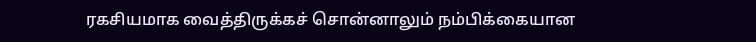ரகசியமாக வைத்திருக்கச் சொன்னாலும் நம்பிக்கையான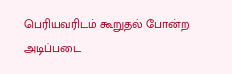பெரியவரிடம் கூறுதல் போன்ற அடிப்படை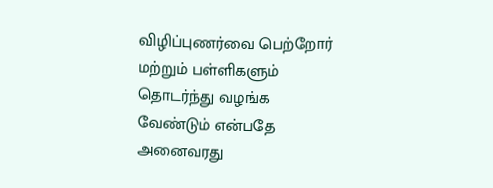விழிப்புணர்வை பெற்றோர் மற்றும் பள்ளிகளும் தொடர்ந்து வழங்க வேண்டும் என்பதே அனைவரது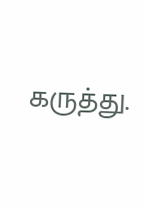கருத்து.